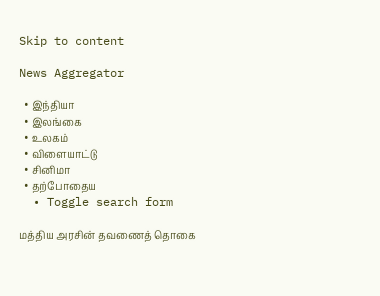Skip to content

News Aggregator

  • இந்தியா
  • இலங்கை
  • உலகம்
  • விளையாட்டு
  • சினிமா
  • தற்போதைய
  • Toggle search form

மத்திய அரசின் தவணைத் தொகை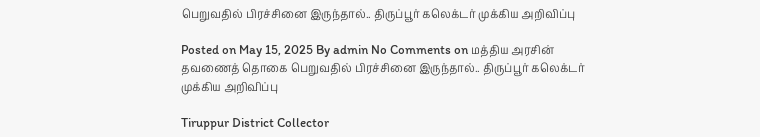பெறுவதில் பிரச்சினை இருந்தால்.. திருப்பூர் கலெக்டர் முக்கிய அறிவிப்பு

Posted on May 15, 2025 By admin No Comments on மத்திய அரசின் தவணைத் தொகை பெறுவதில் பிரச்சினை இருந்தால்.. திருப்பூர் கலெக்டர் முக்கிய அறிவிப்பு

Tiruppur District Collector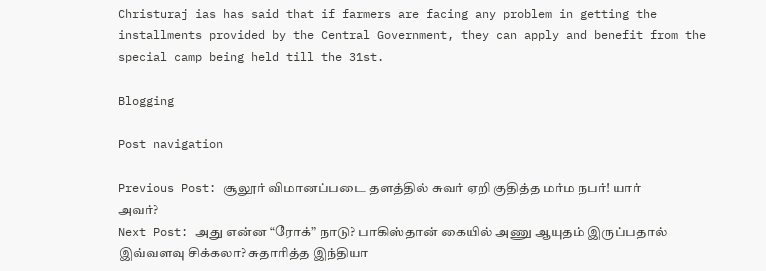Christuraj ias has said that if farmers are facing any problem in getting the installments provided by the Central Government, they can apply and benefit from the special camp being held till the 31st.

Blogging

Post navigation

Previous Post: சூலூர் விமானப்படை தளத்தில் சுவர் ஏறி குதித்த மர்ம நபர்! யார் அவர்?
Next Post: அது என்ன “ரோக்” நாடு? பாகிஸ்தான் கையில் அணு ஆயுதம் இருப்பதால் இவ்வளவு சிக்கலா? சுதாரித்த இந்தியா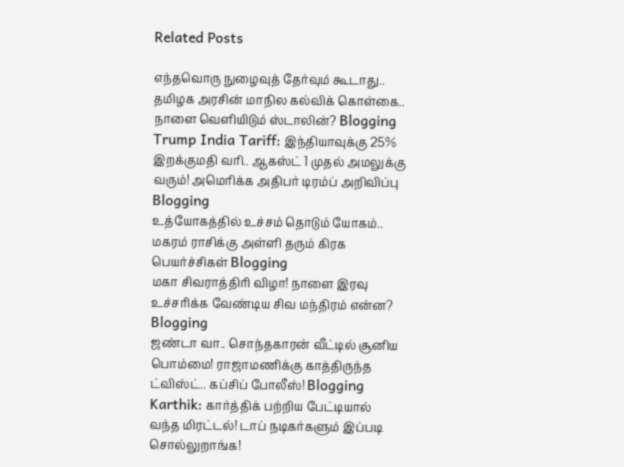Related Posts

எந்தவொரு நுழைவுத் தேர்வும் கூடாது.. தமிழக அரசின் மாநில கல்விக் கொள்கை.. நாளை வெளியிடும் ஸ்டாலின்? Blogging
Trump India Tariff: இந்தியாவுக்கு 25% இறக்குமதி வரி.. ஆகஸ்ட் 1 முதல் அமலுக்கு வரும்! அமெரிக்க அதிபர் டிரம்ப் அறிவிப்பு Blogging
உத்யோகத்தில் உச்சம் தொடும் யோகம்.. மகரம் ராசிக்கு அள்ளி தரும் கிரக பெயர்ச்சிகள் Blogging
மகா சிவராத்திரி விழா! நாளை இரவு உச்சரிக்க வேண்டிய சிவ மந்திரம் என்ன? Blogging
ஜண்டா வா.. சொந்தகாரன் வீட்டில் சூனிய பொம்மை! ராஜாமணிக்கு காத்திருந்த ட்விஸ்ட்.. கப்சிப் போலீஸ்! Blogging
Karthik: கார்த்திக் பற்றிய பேட்டியால் வந்த மிரட்டல்! டாப் நடிகர்களும் இப்படி சொல்லுறாங்க!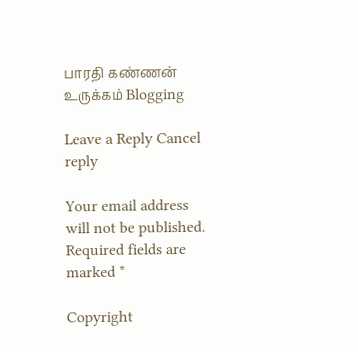பாரதி கண்ணன் உருக்கம் Blogging

Leave a Reply Cancel reply

Your email address will not be published. Required fields are marked *

Copyright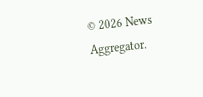© 2026 News Aggregator.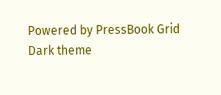Powered by PressBook Grid Dark theme